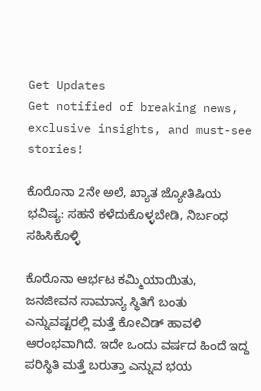Get Updates
Get notified of breaking news, exclusive insights, and must-see stories!

ಕೊರೊನಾ 2ನೇ ಅಲೆ, ಖ್ಯಾತ ಜ್ಯೋತಿಷಿಯ ಭವಿಷ್ಯ: ಸಹನೆ ಕಳೆದುಕೊಳ್ಳಬೇಡಿ, ನಿರ್ಬಂಧ ಸಹಿಸಿಕೊಳ್ಳಿ

ಕೊರೊನಾ ಆರ್ಭಟ ಕಮ್ಮಿಯಾಯಿತು, ಜನಜೀವನ ಸಾಮಾನ್ಯ ಸ್ಥಿತಿಗೆ ಬಂತು ಎನ್ನುವಷ್ಟರಲ್ಲಿ ಮತ್ತೆ ಕೋವಿಡ್ ಹಾವಳಿ ಆರಂಭವಾಗಿದೆ. ಇದೇ ಒಂದು ವರ್ಷದ ಹಿಂದೆ ಇದ್ದ ಪರಿಸ್ಥಿತಿ ಮತ್ತೆ ಬರುತ್ತಾ ಎನ್ನುವ ಭಯ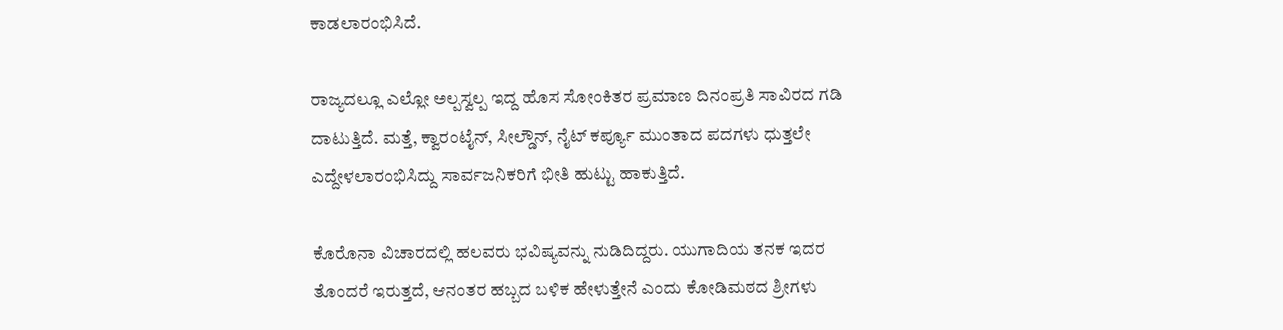ಕಾಡಲಾರಂಭಿಸಿದೆ.

ರಾಜ್ಯದಲ್ಲೂ ಎಲ್ಲೋ ಅಲ್ಪಸ್ವಲ್ಪ ಇದ್ದ ಹೊಸ ಸೋಂಕಿತರ ಪ್ರಮಾಣ ದಿನಂಪ್ರತಿ ಸಾವಿರದ ಗಡಿ ದಾಟುತ್ತಿದೆ. ಮತ್ತೆ, ಕ್ವಾರಂಟೈನ್, ಸೀಲ್ಡೌನ್, ನೈಟ್ ಕರ್ಪ್ಯೂ ಮುಂತಾದ ಪದಗಳು ಧುತ್ತಲೇ ಎದ್ದೇಳಲಾರಂಭಿಸಿದ್ದು ಸಾರ್ವಜನಿಕರಿಗೆ ಭೀತಿ ಹುಟ್ಟು ಹಾಕುತ್ತಿದೆ.

ಕೊರೊನಾ ವಿಚಾರದಲ್ಲಿ ಹಲವರು ಭವಿಷ್ಯವನ್ನು ನುಡಿದಿದ್ದರು. ಯುಗಾದಿಯ ತನಕ ಇದರ ತೊಂದರೆ ಇರುತ್ತದೆ, ಆನಂತರ ಹಬ್ಬದ ಬಳಿಕ ಹೇಳುತ್ತೇನೆ ಎಂದು ಕೋಡಿಮಠದ ಶ್ರೀಗಳು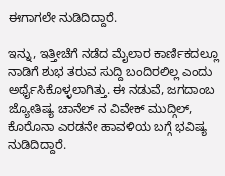ಈಗಾಗಲೇ ನುಡಿದಿದ್ದಾರೆ.

ಇನ್ನು, ಇತ್ತೀಚೆಗೆ ನಡೆದ ಮೈಲಾರ ಕಾರ್ಣಿಕದಲ್ಲೂ ನಾಡಿಗೆ ಶುಭ ತರುವ ಸುದ್ದಿ ಬಂದಿರಲಿಲ್ಲ ಎಂದು ಅರ್ಥೈಸಿಕೊಳ್ಳಲಾಗಿತ್ತು. ಈ ನಡುವೆ, ಜಗದಾಂಬ ಜ್ಯೋತಿಷ್ಯ ಚಾನೆಲ್ ನ ವಿವೇಕ್ ಮುದ್ಗಿಲ್, ಕೊರೊನಾ ಎರಡನೇ ಹಾವಳಿಯ ಬಗ್ಗೆ ಭವಿಷ್ಯ ನುಡಿದಿದ್ದಾರೆ.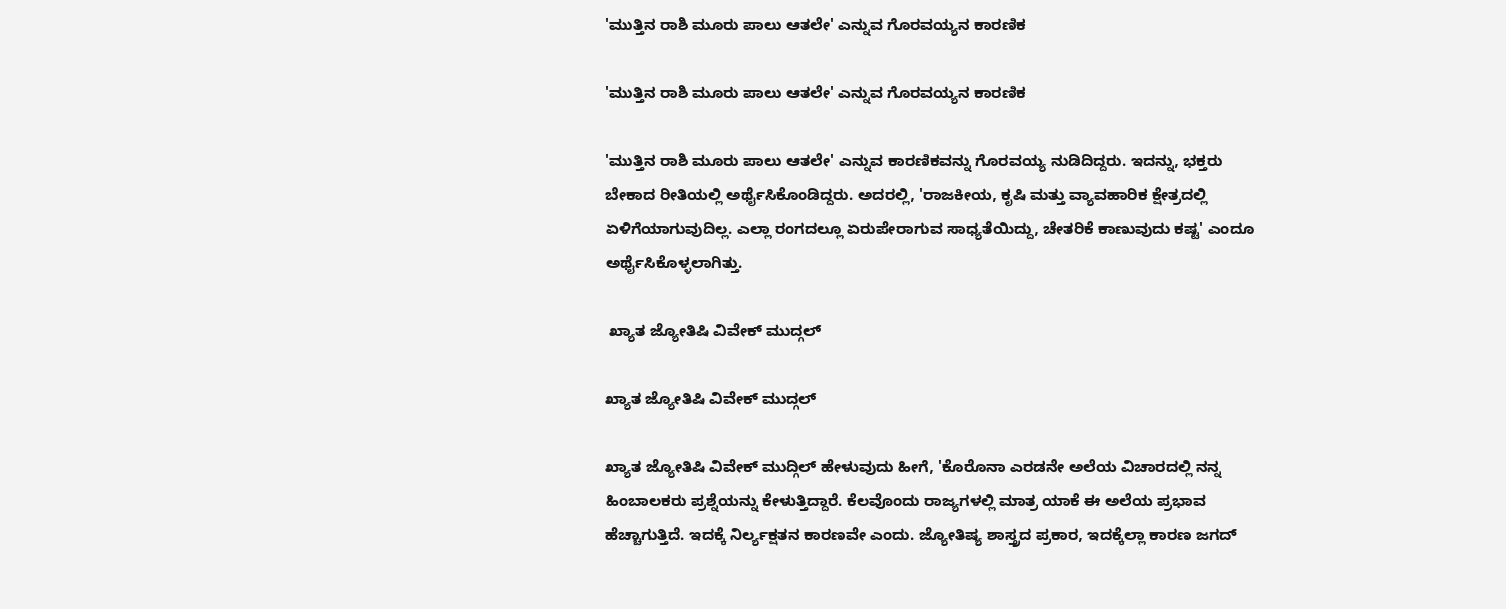'ಮುತ್ತಿನ ರಾಶಿ ಮೂರು ಪಾಲು ಆತಲೇ' ಎನ್ನುವ ಗೊರವಯ್ಯನ ಕಾರಣಿಕ

'ಮುತ್ತಿನ ರಾಶಿ ಮೂರು ಪಾಲು ಆತಲೇ' ಎನ್ನುವ ಗೊರವಯ್ಯನ ಕಾರಣಿಕ

'ಮುತ್ತಿನ ರಾಶಿ ಮೂರು ಪಾಲು ಆತಲೇ' ಎನ್ನುವ ಕಾರಣಿಕವನ್ನು ಗೊರವಯ್ಯ ನುಡಿದಿದ್ದರು. ಇದನ್ನು, ಭಕ್ತರು ಬೇಕಾದ ರೀತಿಯಲ್ಲಿ ಅರ್ಥೈಸಿಕೊಂಡಿದ್ದರು. ಅದರಲ್ಲಿ, 'ರಾಜಕೀಯ, ಕೃಷಿ ಮತ್ತು ವ್ಯಾವಹಾರಿಕ ಕ್ಷೇತ್ರದಲ್ಲಿ ಏಳಿಗೆಯಾಗುವುದಿಲ್ಲ. ಎಲ್ಲಾ ರಂಗದಲ್ಲೂ ಏರುಪೇರಾಗುವ ಸಾಧ್ಯತೆಯಿದ್ದು, ಚೇತರಿಕೆ ಕಾಣುವುದು ಕಷ್ಟ' ಎಂದೂ ಅರ್ಥೈಸಿಕೊಳ್ಳಲಾಗಿತ್ತು.

 ಖ್ಯಾತ ಜ್ಯೋತಿಷಿ ವಿವೇಕ್ ಮುದ್ಗಲ್

ಖ್ಯಾತ ಜ್ಯೋತಿಷಿ ವಿವೇಕ್ ಮುದ್ಗಲ್

ಖ್ಯಾತ ಜ್ಯೋತಿಷಿ ವಿವೇಕ್ ಮುದ್ಗಿಲ್ ಹೇಳುವುದು ಹೀಗೆ, 'ಕೊರೊನಾ ಎರಡನೇ ಅಲೆಯ ವಿಚಾರದಲ್ಲಿ ನನ್ನ ಹಿಂಬಾಲಕರು ಪ್ರಶ್ನೆಯನ್ನು ಕೇಳುತ್ತಿದ್ದಾರೆ. ಕೆಲವೊಂದು ರಾಜ್ಯಗಳಲ್ಲಿ ಮಾತ್ರ ಯಾಕೆ ಈ ಅಲೆಯ ಪ್ರಭಾವ ಹೆಚ್ಚಾಗುತ್ತಿದೆ. ಇದಕ್ಕೆ ನಿರ್ಲ್ಯಕ್ಷತನ ಕಾರಣವೇ ಎಂದು. ಜ್ಯೋತಿಷ್ಯ ಶಾಸ್ತ್ರದ ಪ್ರಕಾರ, ಇದಕ್ಕೆಲ್ಲಾ ಕಾರಣ ಜಗದ್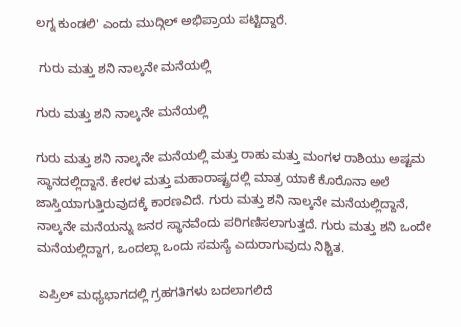ಲಗ್ನ ಕುಂಡಲಿ' ಎಂದು ಮುದ್ಗಿಲ್ ಅಭಿಪ್ರಾಯ ಪಟ್ಟಿದ್ದಾರೆ.

 ಗುರು ಮತ್ತು ಶನಿ ನಾಲ್ಕನೇ ಮನೆಯಲ್ಲಿ

ಗುರು ಮತ್ತು ಶನಿ ನಾಲ್ಕನೇ ಮನೆಯಲ್ಲಿ

ಗುರು ಮತ್ತು ಶನಿ ನಾಲ್ಕನೇ ಮನೆಯಲ್ಲಿ ಮತ್ತು ರಾಹು ಮತ್ತು ಮಂಗಳ ರಾಶಿಯು ಅಷ್ಟಮ ಸ್ಥಾನದಲ್ಲಿದ್ದಾನೆ. ಕೇರಳ ಮತ್ತು ಮಹಾರಾಷ್ಟ್ರದಲ್ಲಿ ಮಾತ್ರ ಯಾಕೆ ಕೊರೊನಾ ಅಲೆ ಜಾಸ್ತಿಯಾಗುತ್ತಿರುವುದಕ್ಕೆ ಕಾರಣವಿದೆ. ಗುರು ಮತ್ತು ಶನಿ ನಾಲ್ಕನೇ ಮನೆಯಲ್ಲಿದ್ದಾನೆ, ನಾಲ್ಕನೇ ಮನೆಯನ್ನು ಜನರ ಸ್ಥಾನವೆಂದು ಪರಿಗಣಿಸಲಾಗುತ್ತದೆ. ಗುರು ಮತ್ತು ಶನಿ ಒಂದೇ ಮನೆಯಲ್ಲಿದ್ದಾಗ, ಒಂದಲ್ಲಾ ಒಂದು ಸಮಸ್ಯೆ ಎದುರಾಗುವುದು ನಿಶ್ಚಿತ.

 ಏಪ್ರಿಲ್ ಮಧ್ಯಭಾಗದಲ್ಲಿ ಗ್ರಹಗತಿಗಳು ಬದಲಾಗಲಿದೆ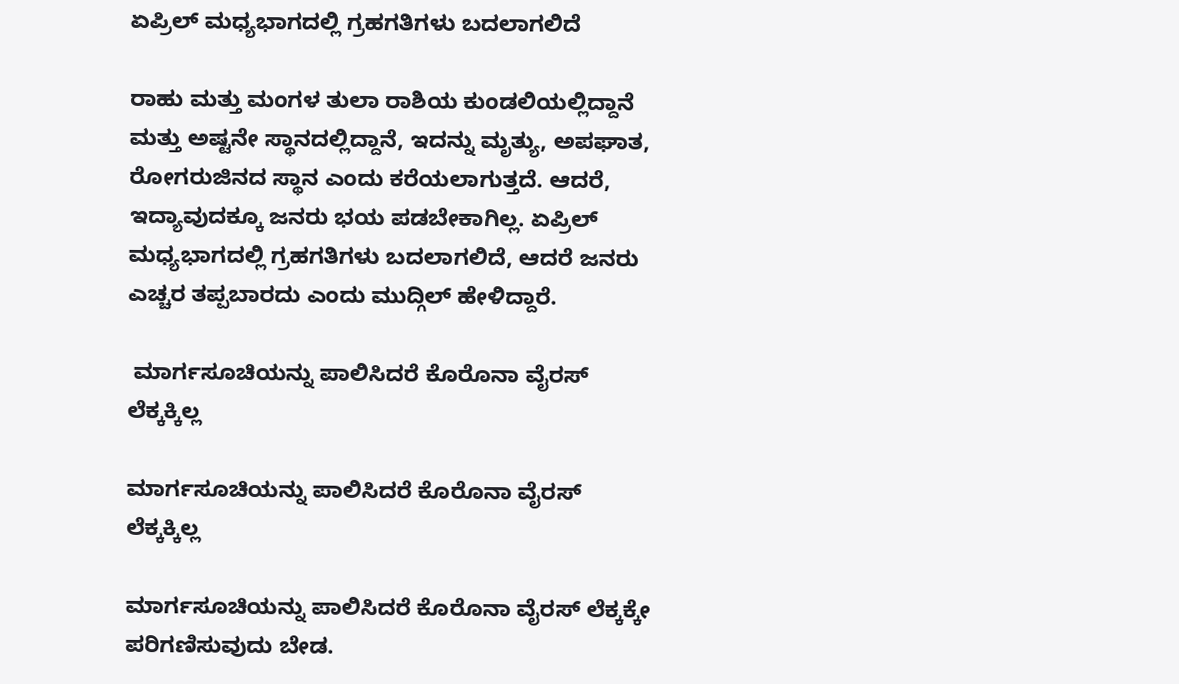ಏಪ್ರಿಲ್ ಮಧ್ಯಭಾಗದಲ್ಲಿ ಗ್ರಹಗತಿಗಳು ಬದಲಾಗಲಿದೆ

ರಾಹು ಮತ್ತು ಮಂಗಳ ತುಲಾ ರಾಶಿಯ ಕುಂಡಲಿಯಲ್ಲಿದ್ದಾನೆ ಮತ್ತು ಅಷ್ಟನೇ ಸ್ಥಾನದಲ್ಲಿದ್ದಾನೆ, ಇದನ್ನು ಮೃತ್ಯು, ಅಪಘಾತ, ರೋಗರುಜಿನದ ಸ್ಥಾನ ಎಂದು ಕರೆಯಲಾಗುತ್ತದೆ. ಆದರೆ, ಇದ್ಯಾವುದಕ್ಕೂ ಜನರು ಭಯ ಪಡಬೇಕಾಗಿಲ್ಲ. ಏಪ್ರಿಲ್ ಮಧ್ಯಭಾಗದಲ್ಲಿ ಗ್ರಹಗತಿಗಳು ಬದಲಾಗಲಿದೆ, ಆದರೆ ಜನರು ಎಚ್ಚರ ತಪ್ಪಬಾರದು ಎಂದು ಮುದ್ಗಿಲ್ ಹೇಳಿದ್ದಾರೆ.

 ಮಾರ್ಗಸೂಚಿಯನ್ನು ಪಾಲಿಸಿದರೆ ಕೊರೊನಾ ವೈರಸ್ ಲೆಕ್ಕಕ್ಕಿಲ್ಲ

ಮಾರ್ಗಸೂಚಿಯನ್ನು ಪಾಲಿಸಿದರೆ ಕೊರೊನಾ ವೈರಸ್ ಲೆಕ್ಕಕ್ಕಿಲ್ಲ

ಮಾರ್ಗಸೂಚಿಯನ್ನು ಪಾಲಿಸಿದರೆ ಕೊರೊನಾ ವೈರಸ್ ಲೆಕ್ಕಕ್ಕೇ ಪರಿಗಣಿಸುವುದು ಬೇಡ.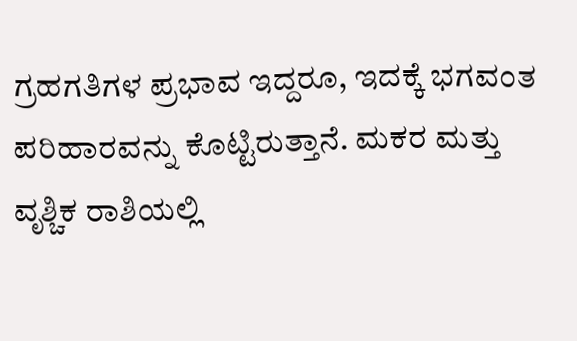ಗ್ರಹಗತಿಗಳ ಪ್ರಭಾವ ಇದ್ದರೂ, ಇದಕ್ಕೆ ಭಗವಂತ ಪರಿಹಾರವನ್ನು ಕೊಟ್ಟಿರುತ್ತಾನೆ. ಮಕರ ಮತ್ತು ವೃಶ್ಚಿಕ ರಾಶಿಯಲ್ಲಿ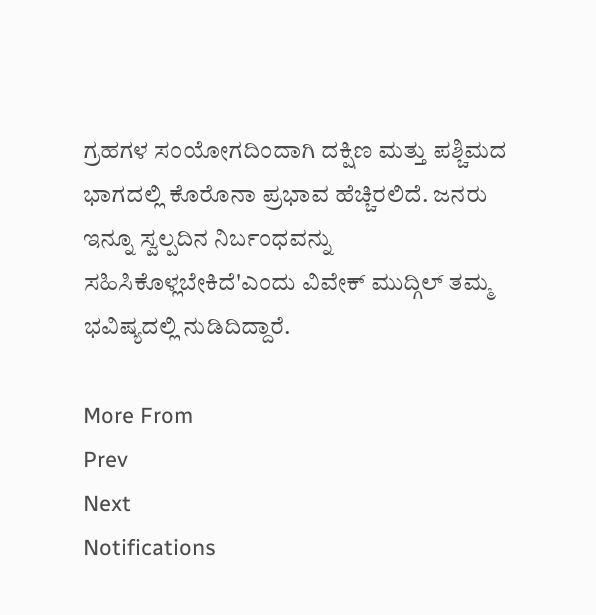ಗ್ರಹಗಳ ಸಂಯೋಗದಿಂದಾಗಿ ದಕ್ಷಿಣ ಮತ್ತು ಪಶ್ಚಿಮದ ಭಾಗದಲ್ಲಿ ಕೊರೊನಾ ಪ್ರಭಾವ ಹೆಚ್ಚಿರಲಿದೆ. ಜನರು ಇನ್ನೂ ಸ್ವಲ್ಪದಿನ ನಿರ್ಬಂಧವನ್ನು ಸಹಿಸಿಕೊಳ್ಲಬೇಕಿದೆ'ಎಂದು ವಿವೇಕ್ ಮುದ್ಗಿಲ್ ತಮ್ಮ ಭವಿಷ್ಯದಲ್ಲಿ ನುಡಿದಿದ್ದಾರೆ.

More From
Prev
Next
Notifications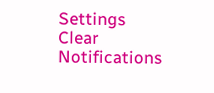Settings
Clear Notifications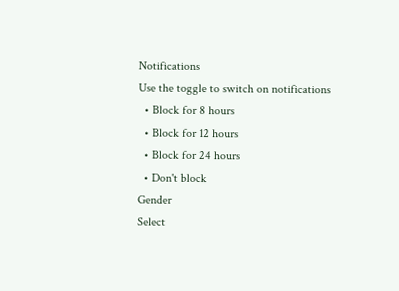Notifications
Use the toggle to switch on notifications
  • Block for 8 hours
  • Block for 12 hours
  • Block for 24 hours
  • Don't block
Gender
Select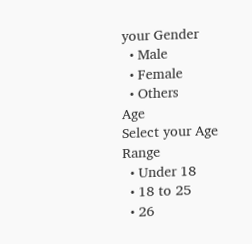your Gender
  • Male
  • Female
  • Others
Age
Select your Age Range
  • Under 18
  • 18 to 25
  • 26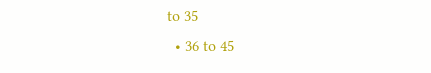to 35
  • 36 to 45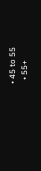• 45 to 55
  • 55+